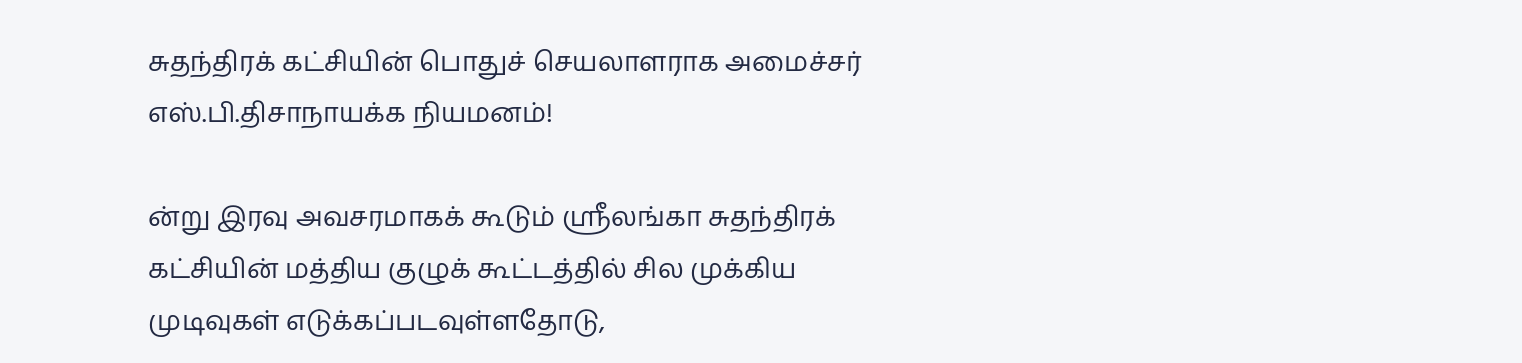சுதந்திரக் கட்சியின் பொதுச் செயலாளராக அமைச்சர் எஸ்.பி.திசாநாயக்க நியமனம்!

ன்று இரவு அவசரமாகக் கூடும் ஶ்ரீலங்கா சுதந்திரக் கட்சியின் மத்திய குழுக் கூட்டத்தில் சில முக்கிய முடிவுகள் எடுக்கப்படவுள்ளதோடு,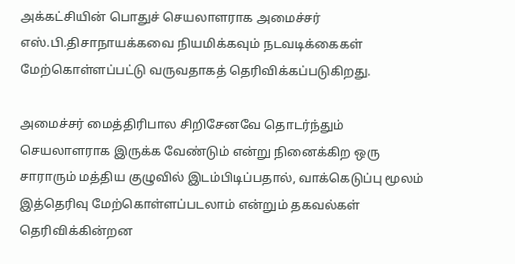அக்கட்சியின் பொதுச் செயலாளராக அமைச்சர் எஸ்.பி.திசாநாயக்கவை நியமிக்கவும் நடவடிக்கைகள் மேற்கொள்ளப்பட்டு வருவதாகத் தெரிவிக்கப்படுகிறது.

அமைச்சர் மைத்திரிபால சிறிசேனவே தொடர்ந்தும் செயலாளராக இருக்க வேண்டும் என்று நினைக்கிற ஒரு சாராரும் மத்திய குழுவில் இடம்பிடிப்பதால், வாக்கெடுப்பு மூலம் இத்தெரிவு மேற்கொள்ளப்படலாம் என்றும் தகவல்கள் தெரிவிக்கின்றன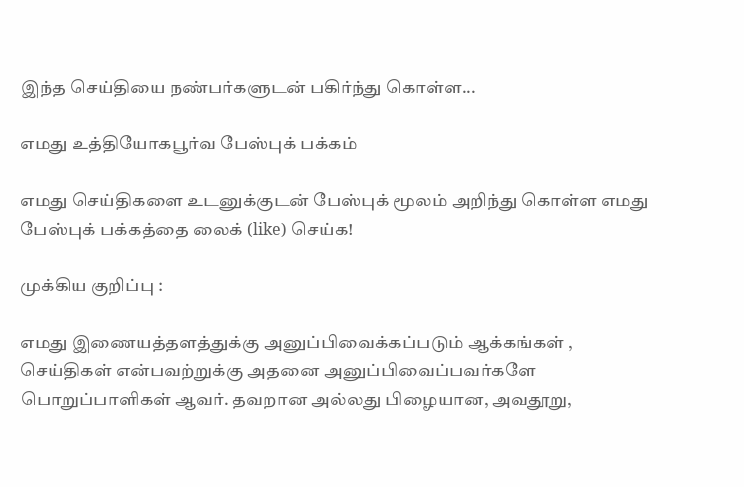இந்த செய்தியை நண்பர்களுடன் பகிர்ந்து கொள்ள...

எமது உத்தியோகபூர்வ பேஸ்புக் பக்கம்

எமது செய்திகளை உடனுக்குடன் பேஸ்புக் மூலம் அறிந்து கொள்ள எமது பேஸ்புக் பக்கத்தை லைக் (like) செய்க!

முக்கிய குறிப்பு :

எமது இணையத்தளத்துக்கு அனுப்பிவைக்கப்படும் ஆக்கங்கள் , செய்திகள் என்பவற்றுக்கு அதனை அனுப்பிவைப்பவர்களே பொறுப்பாளிகள் ஆவர். தவறான அல்லது பிழையான, அவதூறு,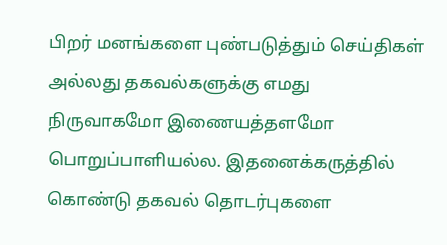பிறர் மனங்களை புண்படுத்தும் செய்திகள் அல்லது தகவல்களுக்கு எமது நிருவாகமோ இணையத்தளமோ பொறுப்பாளியல்ல. இதனைக்கருத்தில் கொண்டு தகவல் தொடர்புகளை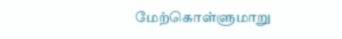மேற்கொள்ளுமாறு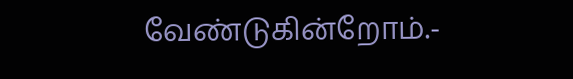வேண்டுகின்றோம்.-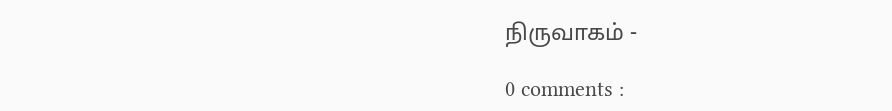நிருவாகம் -

0 comments :